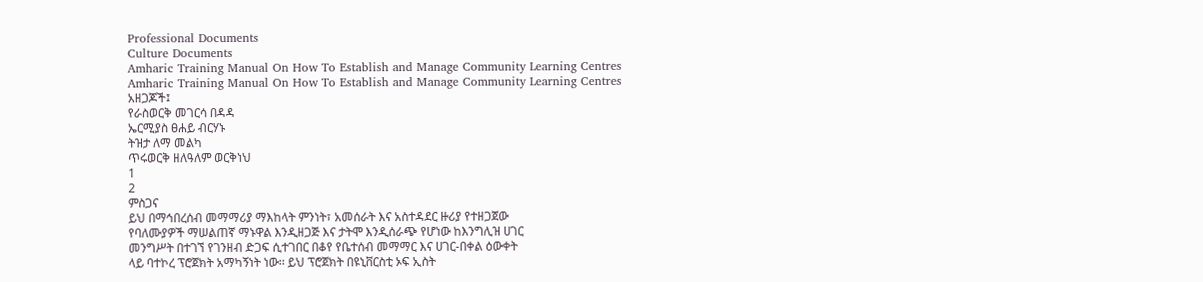Professional Documents
Culture Documents
Amharic Training Manual On How To Establish and Manage Community Learning Centres
Amharic Training Manual On How To Establish and Manage Community Learning Centres
አዘጋጆች፤
የራስወርቅ መገርሳ በዳዳ
ኤርሚያስ ፀሐይ ብርሃኑ
ትዝታ ለማ መልካ
ጥሩወርቅ ዘለዓለም ወርቅነህ
1
2
ምስጋና
ይህ በማኅበረሰብ መማማሪያ ማእከላት ምንነት፣ አመሰራት እና አስተዳደር ዙሪያ የተዘጋጀው
የባለሙያዎች ማሠልጠኛ ማኑዋል እንዲዘጋጅ እና ታትሞ እንዲሰራጭ የሆነው ከእንግሊዝ ሀገር
መንግሥት በተገኘ የገንዘብ ድጋፍ ሲተገበር በቆየ የቤተሰብ መማማር እና ሀገር-በቀል ዕውቀት
ላይ ባተኮረ ፕሮጀክት አማካኝነት ነው፡፡ ይህ ፕሮጀክት በዩኒቨርስቲ ኦፍ ኢስት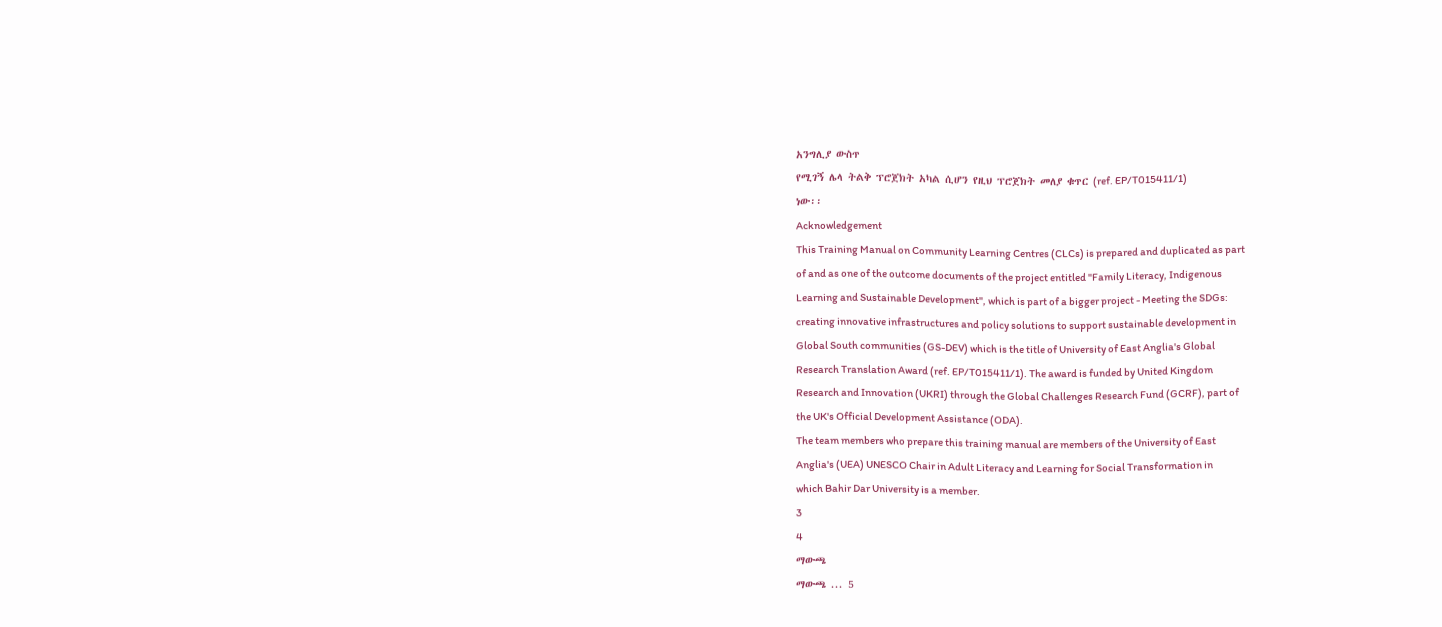አንግሊያ ውስጥ
የሚገኝ ሌላ ትልቅ ፕሮጀክት አካል ሲሆን የዚህ ፕሮጀክት መለያ ቁጥር (ref. EP/T015411/1)
ነው፡፡
Acknowledgement
This Training Manual on Community Learning Centres (CLCs) is prepared and duplicated as part
of and as one of the outcome documents of the project entitled "Family Literacy, Indigenous
Learning and Sustainable Development", which is part of a bigger project - Meeting the SDGs:
creating innovative infrastructures and policy solutions to support sustainable development in
Global South communities (GS-DEV) which is the title of University of East Anglia's Global
Research Translation Award (ref. EP/T015411/1). The award is funded by United Kingdom
Research and Innovation (UKRI) through the Global Challenges Research Fund (GCRF), part of
the UK's Official Development Assistance (ODA).
The team members who prepare this training manual are members of the University of East
Anglia's (UEA) UNESCO Chair in Adult Literacy and Learning for Social Transformation in
which Bahir Dar University is a member.
3
4
ማውጫ
ማውጫ ... 5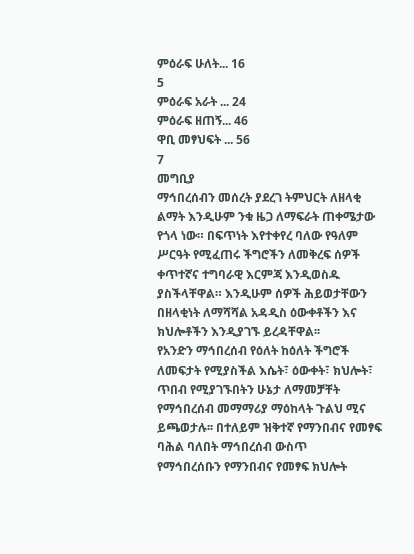ምዕራፍ ሁለት... 16
5
ምዕራፍ አራት ... 24
ምዕራፍ ዘጠኝ... 46
ዋቢ መፃህፍት ... 56
7
መግቢያ
ማኅበረሰብን መሰረት ያደረገ ትምህርት ለዘላቂ ልማት እንዲሁም ንቁ ዜጋ ለማፍራት ጠቀሜታው
የጎላ ነው። በፍጥነት እየተቀየረ ባለው የዓለም ሥርዓት የሚፈጠሩ ችግሮችን ለመቅረፍ ሰዎች
ቀጥተኛና ተግባራዊ እርምጃ እንዲወስዱ ያስችላቸዋል። እንዲሁም ሰዎች ሕይወታቸውን
በዘላቂነት ለማሻሻል አዳዲስ ዕውቀቶችን እና ክህሎቶችን እንዲያገኙ ይረዳቸዋል፡፡
የአንድን ማኅበረሰብ የዕለት ከዕለት ችግሮች ለመፍታት የሚያስችል እሴት፣ ዕውቀት፣ ክህሎት፣
ጥበብ የሚያገኙበትን ሁኔታ ለማመቻቸት የማኅበረሰብ መማማሪያ ማዕከላት ጉልህ ሚና
ይጫወታሉ፡፡ በተለይም ዝቅተኛ የማንበብና የመፃፍ ባሕል ባለበት ማኅበረሰብ ውስጥ
የማኅበረሰቡን የማንበብና የመፃፍ ክህሎት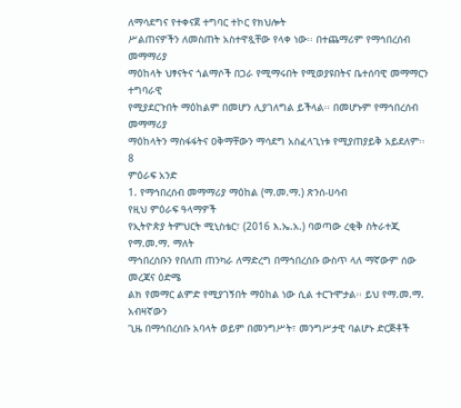ለማሳደግና የተቀናጀ ተግባር ተኮር የክህሎት
ሥልጠናዎችን ለመስጠት አስተዋጿቸው የላቀ ነው፡፡ በተጨማሪም የማኅበረሰብ መማማሪያ
ማዕከላት ህፃናትና ጎልማሶች በጋራ የሚማሩበት የሚወያዩበትና ቤተሰባዊ መማማርን ተግባራዊ
የሚያደርጉበት ማዕከልም በመሆን ሊያገለግል ይችላል፡፡ በመሆኑም የማኅበረሰብ መማማሪያ
ማዕከላትን ማስፋፋትና ዐቅማቸውን ማሳደግ አስፈላጊነቱ የሚያጠያይቅ አይደለም፡፡
8
ምዕራፍ አንድ
1. የማኅበረሰብ መማማሪያ ማዕከል (ማ.መ.ማ.) ጽንሰ-ሀሳብ
የዚህ ምዕራፍ ዓላማዎች
የኢትዮጵያ ትምህርት ሚኒስቴር፣ (2016 እ.ኤ.አ.) ባወጣው ረቂቅ ስትራተጂ የማ.መ.ማ. ማለት
ማኅበረሰቡን የበለጠ ጠንካራ ለማድረግ በማኅበረሰቡ ውስጥ ላለ ማኛውም ሰው መረጃና ዕድሜ
ልክ የመማር ልምድ የሚያገኝበት ማዕከል ነው ሲል ተርጉሞታል፡፡ ይህ የማ.መ.ማ. አብዛኛውን
ጊዜ በማኅበረሰቡ አባላት ወይም በመንግሥት፣ መንግሥታዊ ባልሆኑ ድርጅቶች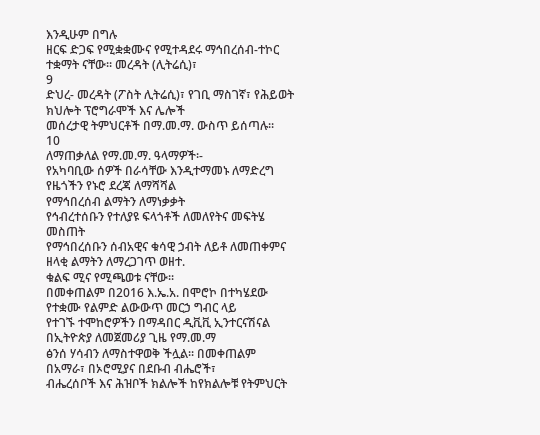እንዲሁም በግሉ
ዘርፍ ድጋፍ የሚቋቋሙና የሚተዳደሩ ማኅበረሰብ-ተኮር ተቋማት ናቸው። መረዳት (ሊትሬሲ)፣
9
ድህረ- መረዳት (ፖስት ሊትሬሲ)፣ የገቢ ማስገኛ፣ የሕይወት ክህሎት ፕሮግራሞች እና ሌሎች
መሰረታዊ ትምህርቶች በማ.መ.ማ. ውስጥ ይሰጣሉ።
10
ለማጠቃለል የማ.መ.ማ. ዓላማዎች፡-
የአካባቢው ሰዎች በራሳቸው እንዲተማመኑ ለማድረግ
የዜጎችን የኑሮ ደረጃ ለማሻሻል
የማኅበረሰብ ልማትን ለማነቃቃት
የኅብረተሰቡን የተለያዩ ፍላጎቶች ለመለየትና መፍትሄ መስጠት
የማኅበረሰቡን ሰብአዊና ቁሳዊ ኃብት ለይቶ ለመጠቀምና ዘላቂ ልማትን ለማረጋገጥ ወዘተ.
ቁልፍ ሚና የሚጫወቱ ናቸው፡፡
በመቀጠልም በ2016 እ.ኤ.አ. በሞሮኮ በተካሄደው የተቋሙ የልምድ ልውውጥ መርኃ ግብር ላይ
የተገኙ ተሞከሮዎችን በማዳበር ዲቪቪ ኢንተርናሽናል በኢትዮጵያ ለመጀመሪያ ጊዜ የማ.መ.ማ
ፅንሰ ሃሳብን ለማስተዋወቅ ችሏል፡፡ በመቀጠልም በአማራ፣ በኦሮሚያና በደቡብ ብሔሮች፣
ብሔረሰቦች እና ሕዝቦች ክልሎች ከየክልሎቹ የትምህርት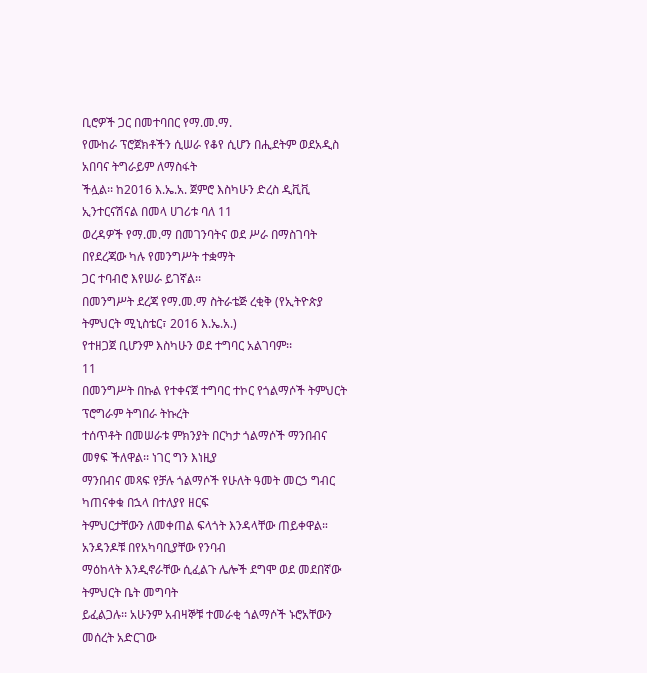ቢሮዎች ጋር በመተባበር የማ.መ.ማ.
የሙከራ ፕሮጀክቶችን ሲሠራ የቆየ ሲሆን በሒደትም ወደአዲስ አበባና ትግራይም ለማስፋት
ችሏል፡፡ ከ2016 እ.ኤ.አ. ጀምሮ እስካሁን ድረስ ዲቪቪ ኢንተርናሽናል በመላ ሀገሪቱ ባለ 11
ወረዳዎች የማ.መ.ማ በመገንባትና ወደ ሥራ በማስገባት በየደረጃው ካሉ የመንግሥት ተቋማት
ጋር ተባብሮ እየሠራ ይገኛል፡፡
በመንግሥት ደረጃ የማ.መ.ማ ስትራቴጅ ረቂቅ (የኢትዮጵያ ትምህርት ሚኒስቴር፣ 2016 እ.ኤ.አ.)
የተዘጋጀ ቢሆንም እስካሁን ወደ ተግባር አልገባም፡፡
11
በመንግሥት በኩል የተቀናጀ ተግባር ተኮር የጎልማሶች ትምህርት ፕሮግራም ትግበራ ትኩረት
ተሰጥቶት በመሠራቱ ምክንያት በርካታ ጎልማሶች ማንበብና መፃፍ ችለዋል፡፡ ነገር ግን እነዚያ
ማንበብና መጻፍ የቻሉ ጎልማሶች የሁለት ዓመት መርኃ ግብር ካጠናቀቁ በኋላ በተለያየ ዘርፍ
ትምህርታቸውን ለመቀጠል ፍላጎት እንዳላቸው ጠይቀዋል። አንዳንዶቹ በየአካባቢያቸው የንባብ
ማዕከላት እንዲኖራቸው ሲፈልጉ ሌሎች ደግሞ ወደ መደበኛው ትምህርት ቤት መግባት
ይፈልጋሉ፡፡ አሁንም አብዛኞቹ ተመራቂ ጎልማሶች ኑሮአቸውን መሰረት አድርገው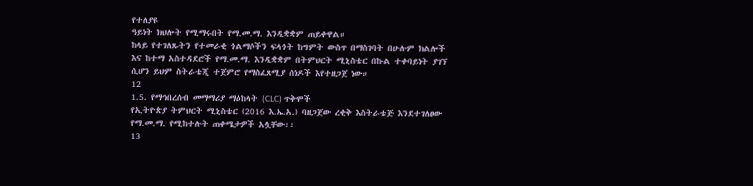የተለያዩ
ዓይነት ክህሎት የሚማሩበት የማ.መ.ማ. እንዲቋቋም ጠይቀዋል።
ከላይ የተገለጹትን የተመራቂ ጎልማሶችን ፍላጎት ከግምት ውስጥ በማስገባት በሁሉም ክልሎች
እና ከተማ አስተዳደሮች የማ.መ.ማ. እንዲቋቋም በትምህርት ሚኒስቴር በኩል ተቀባይነት ያገኘ
ሲሆን ይህም ስትራቴጂ ተጀምሮ የማስፈጸሚያ ሰነዶች እየተዘጋጀ ነው።
12
1.5. የማኅበረሰብ መማማሪያ ማዕከላት (CLC) ጥቅሞች
የኢትዮጵያ ትምህርት ሚኒስቴር (2016 እ.ኤ.አ.) ባዘጋጀው ረቂቅ እስትራቴጅ እንደተገለፀው
የማ.መ.ማ. የሚከተሉት ጠቀሜታዎች አሏቸው፡፡
13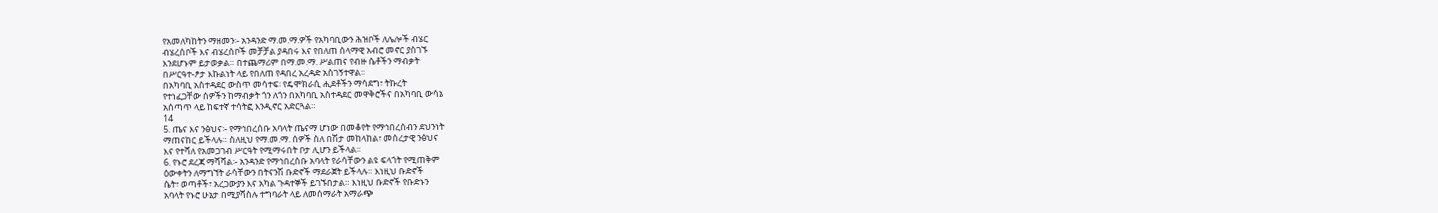የአመለካከትን ማዘመን፡- አንዳንድ ማ.መ.ማ.ዎች የአካባቢውን ሕዝቦች ለሌሎች ብሄር
ብሄረሰቦች እና ብሄረሰቦች መቻቻል ያዳበሩ እና የበለጠ ሰላማዊ አብሮ መኖር ያስገኙ
እንደሆኑም ይታወቃል። በተጨማሪም በማ.መ.ማ. ሥልጠና የብዙ ሴቶችን ማብቃት
በሥርዓተ-ፆታ እኩልነት ላይ የበለጠ የዳበረ አረዳድ አስገኝተዋል፡፡
በአካባቢ አስተዳደር ውስጥ መሳተፍ፡ የዴሞክራሲ ሒደቶችን ማሳደግ፣ ትኩረት
የተነፈጋቸው ሰዎችን ከማብቃት ጎን ለጎን በአካባቢ አስተዳደር መዋቅሮችና በአካባቢ ውሳኔ
አሰጣጥ ላይ ከፍተኛ ተሳትፎ እንዲኖር አድርጓል።
14
5. ጤና እና ንፅህና፡- የማኅበረሰቡ አባላት ጤናማ ሆነው በመቆየት የማኅበረሰብን ደህንነት
ማጠናከር ይችላሉ። ስለዚህ የማ.መ.ማ. ሰዎች ስለ በሽታ መከላከል፣ መሰረታዊ ንፅህና
እና የተሻለ የአመጋገብ ሥርዓት የሚማሩበት ቦታ ሊሆን ይችላል፡፡
6. የኑሮ ደረጃ ማሻሻል፡- አንዳንድ የማኅበረሰቡ አባላት የራሳቸውን ልዩ ፍላጎት የሚጠቅም
ዕውቀትን ለማግኘት ራሳቸውን በትናንሽ ቡድኖች ማደራጀት ይችላሉ። እነዚህ ቡድኖች
ሴት፣ ወጣቶች፣ አረጋውያን እና አካል ጉዳተኞች ይገኙበታል። እነዚህ ቡድኖች የቡድኑን
አባላት የኑሮ ሁኔታ በሚያሻስሉ ተግባራት ላይ ለመሰማራት አማራጭ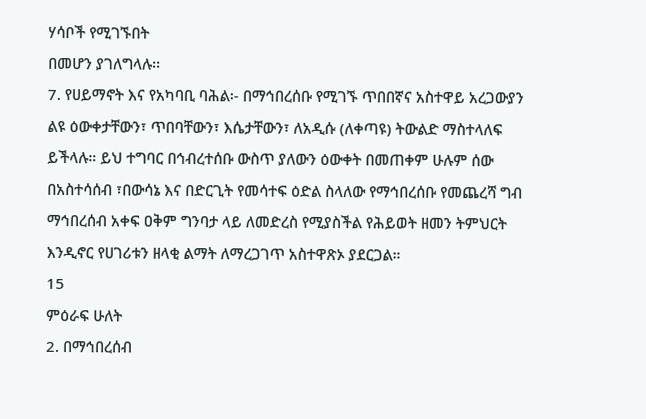ሃሳቦች የሚገኙበት
በመሆን ያገለግላሉ፡፡
7. የሀይማኖት እና የአካባቢ ባሕል፡- በማኅበረሰቡ የሚገኙ ጥበበኛና አስተዋይ አረጋውያን
ልዩ ዕውቀታቸውን፣ ጥበባቸውን፣ እሴታቸውን፣ ለአዲሱ (ለቀጣዩ) ትውልድ ማስተላለፍ
ይችላሉ። ይህ ተግባር በኅብረተሰቡ ውስጥ ያለውን ዕውቀት በመጠቀም ሁሉም ሰው
በአስተሳሰብ ፣በውሳኔ እና በድርጊት የመሳተፍ ዕድል ስላለው የማኅበረሰቡ የመጨረሻ ግብ
ማኅበረሰብ አቀፍ ዐቅም ግንባታ ላይ ለመድረስ የሚያስችል የሕይወት ዘመን ትምህርት
እንዲኖር የሀገሪቱን ዘላቂ ልማት ለማረጋገጥ አስተዋጽኦ ያደርጋል።
15
ምዕራፍ ሁለት
2. በማኅበረሰብ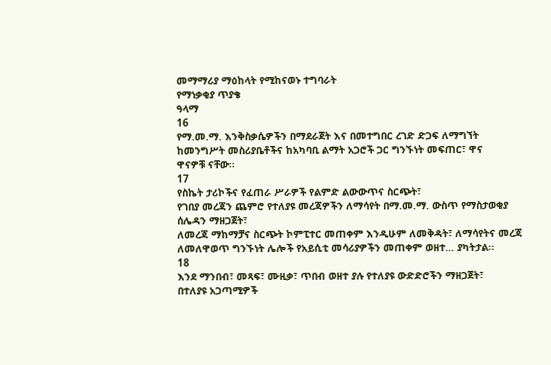መማማሪያ ማዕከላት የሚከናወኑ ተግባራት
የማነቃቂያ ጥያቄ
ዓላማ
16
የማ.መ.ማ. እንቅስቃሴዎችን በማደራጀት እና በመተግበር ረገድ ድጋፍ ለማግኘት
ከመንግሥት መስሪያቤቶችና ከአካባቢ ልማት አጋሮች ጋር ግንኙነት መፍጠር፣ ዋና
ዋናዎቹ ናቸው፡፡
17
የስኬት ታሪኮችና የፈጠራ ሥራዎች የልምድ ልውውጥና ስርጭት፣
የገበያ መረጃን ጨምሮ የተለያዩ መረጃዎችን ለማሳየት በማ.መ.ማ. ውስጥ የማስታወቂያ
ሰሌዳን ማዘጋጀት፣
ለመረጃ ማከማቻና ስርጭት ኮምፒተር መጠቀም እንዲሁም ለመቅዳት፣ ለማሳየትና መረጃ
ለመለዋወጥ ግንኙነት ሌሎች የአይሲቲ መሳሪያዎችን መጠቀም ወዘተ… ያካትታል፡፡
18
እንደ ማንበብ፣ መጻፍ፣ ሙዚቃ፣ ጥበብ ወዘተ ያሉ የተለያዩ ውድድሮችን ማዘጋጀት፣
በተለያዩ አጋጣሚዎች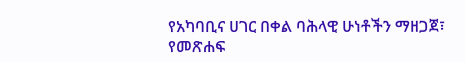የአካባቢና ሀገር በቀል ባሕላዊ ሁነቶችን ማዘጋጀ፣
የመጽሐፍ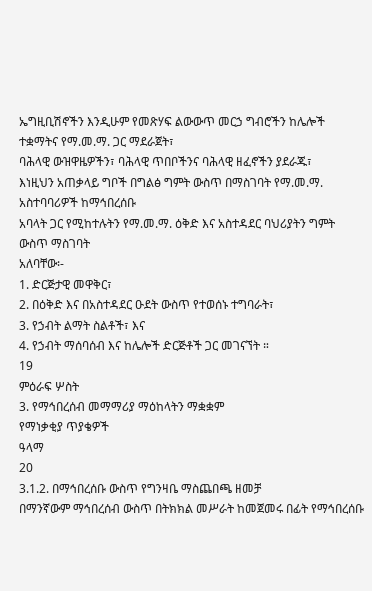ኤግዚቢሽኖችን እንዲሁም የመጽሃፍ ልውውጥ መርኃ ግብሮችን ከሌሎች
ተቋማትና የማ.መ.ማ. ጋር ማደራጀት፣
ባሕላዊ ውዝዋዜዎችን፣ ባሕላዊ ጥበቦችንና ባሕላዊ ዘፈኖችን ያደራጁ፣
እነዚህን አጠቃላይ ግቦች በግልፅ ግምት ውስጥ በማስገባት የማ.መ.ማ. አስተባባሪዎች ከማኅበረሰቡ
አባላት ጋር የሚከተሉትን የማ.መ.ማ. ዕቅድ እና አስተዳደር ባህሪያትን ግምት ውስጥ ማስገባት
አለባቸው፡-
1. ድርጅታዊ መዋቅር፣
2. በዕቅድ እና በአስተዳደር ዑደት ውስጥ የተወሰኑ ተግባራት፣
3. የኃብት ልማት ስልቶች፣ እና
4. የኃብት ማሰባሰብ እና ከሌሎች ድርጅቶች ጋር መገናኘት ።
19
ምዕራፍ ሦስት
3. የማኅበረሰብ መማማሪያ ማዕከላትን ማቋቋም
የማነቃቂያ ጥያቄዎች
ዓላማ
20
3.1.2. በማኅበረሰቡ ውስጥ የግንዛቤ ማስጨበጫ ዘመቻ
በማንኛውም ማኅበረሰብ ውስጥ በትክክል መሥራት ከመጀመሩ በፊት የማኅበረሰቡ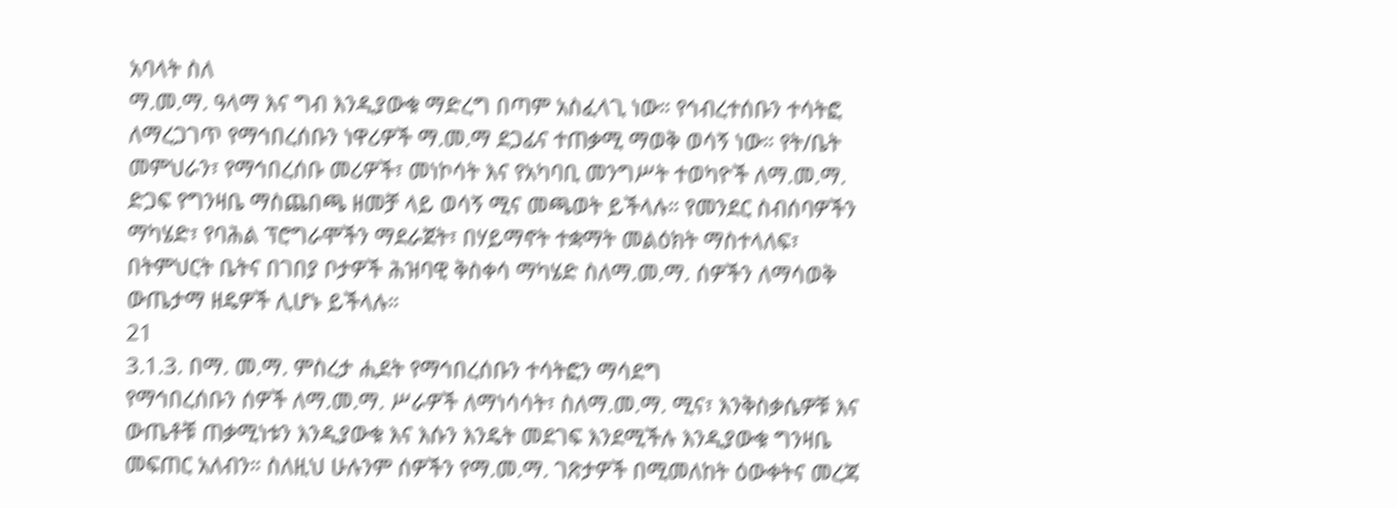አባላት ስለ
ማ.መ.ማ. ዓላማ እና ግብ እንዲያውቁ ማድረግ በጣም አስፈላጊ ነው። የኅብረተሰቡን ተሳትፎ
ለማረጋገጥ የማኅበረሰቡን ነዋሪዎች ማ.መ.ማ ደጋፊና ተጠቃሚ ማወቅ ወሳኝ ነው። የት/ቤት
መምህራን፣ የማኅበረሰቡ መሪዎች፣ መነኮሳት እና የአካባቢ መንግሥት ተወካዮች ለማ.መ.ማ.
ድጋፍ የግንዛቤ ማስጨበጫ ዘመቻ ላይ ወሳኝ ሚና መጫወት ይችላሉ። የመንደር ስብሰባዎችን
ማካሄድ፣ የባሕል ፕሮግራሞችን ማደራጀት፣ በሃይማኖት ተቋማት መልዕክት ማስተላለፍ፣
በትምህርት ቤትና በገበያ ቦታዎች ሕዝባዊ ቅስቀሳ ማካሄድ ስለማ.መ.ማ. ሰዎችን ለማሳወቅ
ውጤታማ ዘዴዎች ሊሆኑ ይችላሉ።
21
3.1.3. በማ. መ.ማ. ምስረታ ሒደት የማኅበረሰቡን ተሳትፎን ማሳደግ
የማኅበረሰቡን ሰዎች ለማ.መ.ማ. ሥራዎች ለማነሳሳት፣ ስለማ.መ.ማ. ሚና፣ እንቅስቃሴዎቹ እና
ውጤቶቹ ጠቃሚነቱን እንዲያውቁ እና እሱን እንዴት መደገፍ እንደሚችሉ እንዲያውቁ ግንዛቤ
መፍጠር አለብን። ስለዚህ ሁሉንም ሰዎችን የማ.መ.ማ. ገጽታዎች በሚመለከት ዕውቀትና መረጃ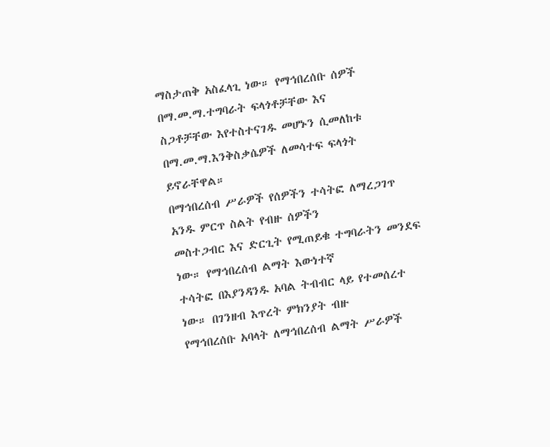ማስታጠቅ አስፈላጊ ነው። የማኅበረሰቡ ሰዎች በማ.መ.ማ.ተግባራት ፍላጎቶቻቸው እና
ስጋቶቻቸው እየተስተናገዱ መሆኑን ሲመለከቱ በማ.መ.ማ.እንቅስቃሴዎች ለመሳተፍ ፍላጎት
ይኖራቸዋል።
በማኅበረሰብ ሥራዎች የሰዎችን ተሳትፎ ለማረጋገጥ አንዱ ምርጥ ስልት የብዙ ሰዎችን
መስተጋብር እና ድርጊት የሚጠይቁ ተግባራትን መንደፍ ነው። የማኅበረሰብ ልማት እውነተኛ
ተሳትፎ በእያንዳንዱ አባል ትብብር ላይ የተመሰረተ ነው። በገንዘብ እጥረት ምክንያት ብዙ
የማኅበረሰቡ አባላት ለማኅበረሰብ ልማት ሥራዎች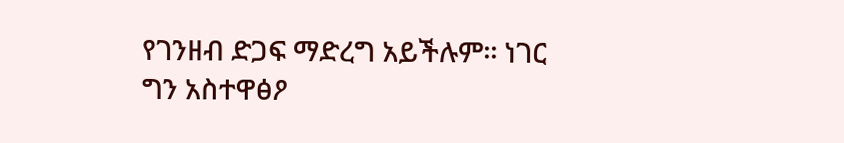የገንዘብ ድጋፍ ማድረግ አይችሉም፡፡ ነገር
ግን አስተዋፅዖ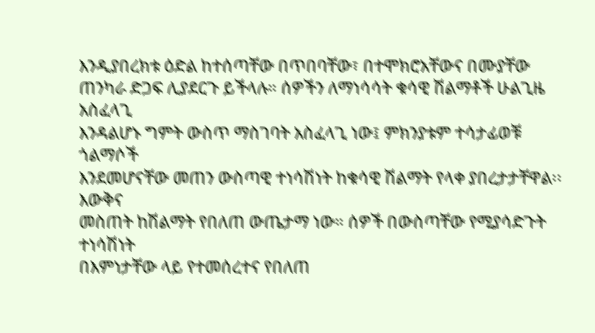እንዲያበረክቱ ዕድል ከተሰጣቸው በጥበባቸው፣ በተሞክሮአቸውና በሙያቸው
ጠንካራ ድጋፍ ሊያደርጉ ይችላሉ። ሰዎችን ለማነሳሳት ቁሳዊ ሽልማቶች ሁልጊዜ አስፈላጊ
እንዳልሆኑ ግምት ውስጥ ማስገባት አስፈላጊ ነው፤ ምክንያቱም ተሳታፊወቹ ጎልማሶች
እንደመሆናቸው መጠን ውስጣዊ ተነሳሽነት ከቁሳዊ ሽልማት የላቀ ያበረታታቸዋል፡፡ እውቅና
መስጠት ከሽልማት የበለጠ ውጤታማ ነው። ሰዎች በውስጣቸው የሚያሳድጉት ተነሳሽነት
በእምነታቸው ላይ የተመሰረተና የበለጠ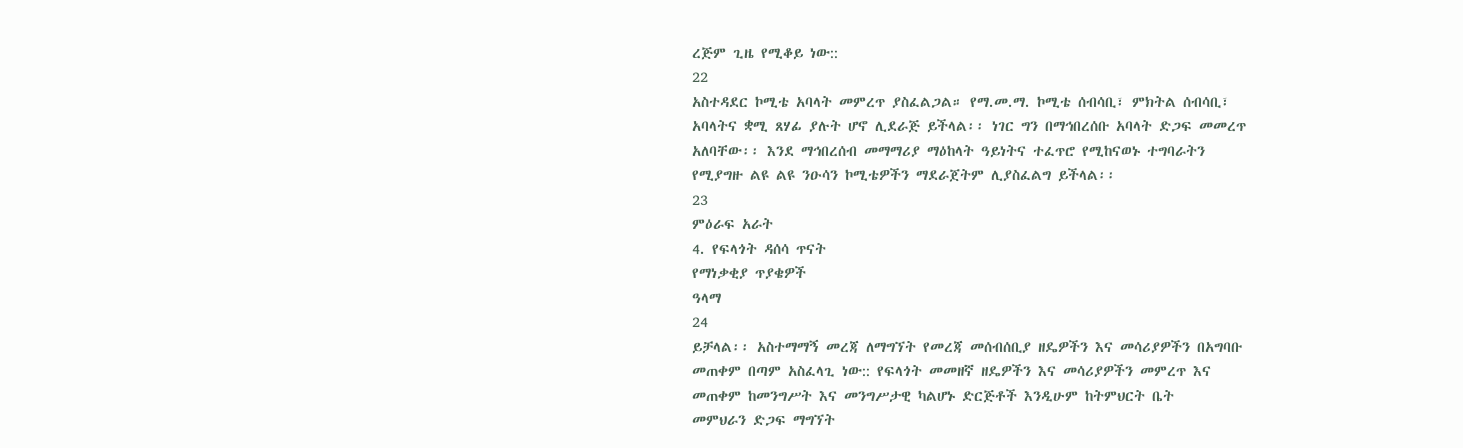ረጅም ጊዜ የሚቆይ ነው::
22
አስተዳደር ኮሚቴ አባላት መምረጥ ያስፈልጋል። የማ.መ.ማ. ኮሚቴ ሰብሳቢ፣ ምክትል ሰብሳቢ፣
አባላትና ቋሚ ጸሃፊ ያሉት ሆኖ ሊደራጅ ይችላል፡፡ ነገር ግን በማኅበረሰቡ አባላት ድጋፍ መመረጥ
አለባቸው፡፡ እንደ ማኅበረሰብ መማማሪያ ማዕከላት ዓይነትና ተፈጥሮ የሚከናወኑ ተግባራትን
የሚያግዙ ልዩ ልዩ ንዑሳን ኮሚቴዎችን ማደራጀትም ሊያስፈልግ ይችላል፡፡
23
ምዕራፍ አራት
4. የፍላጎት ዳሰሳ ጥናት
የማነቃቂያ ጥያቄዎች
ዓላማ
24
ይቻላል፡፡ አስተማማኝ መረጃ ለማግኘት የመረጃ መሰብሰቢያ ዘዴዎችን እና መሳሪያዎችን በአግባቡ
መጠቀም በጣም አስፈላጊ ነው:: የፍላጎት መመዘኛ ዘዴዎችን እና መሳሪያዎችን መምረጥ እና
መጠቀም ከመንግሥት እና መንግሥታዊ ካልሆኑ ድርጅቶች እንዲሁም ከትምህርት ቤት
መምህራን ድጋፍ ማግኘት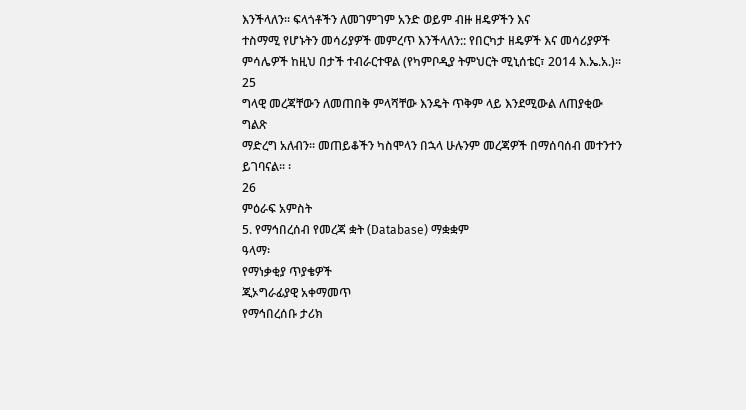እንችላለን። ፍላጎቶችን ለመገምገም አንድ ወይም ብዙ ዘዴዎችን እና
ተስማሚ የሆኑትን መሳሪያዎች መምረጥ እንችላለን:: የበርካታ ዘዴዎች እና መሳሪያዎች
ምሳሌዎች ከዚህ በታች ተብራርተዋል (የካምቦዲያ ትምህርት ሚኒሰቴር፣ 2014 እ.ኤ.አ.)፡፡
25
ግላዊ መረጃቸውን ለመጠበቅ ምላሻቸው እንዴት ጥቅም ላይ እንደሚውል ለጠያቂው ግልጽ
ማድረግ አለብን። መጠይቆችን ካስሞላን በኋላ ሁሉንም መረጃዎች በማሰባሰብ መተንተን
ይገባናል፡፡ ፡
26
ምዕራፍ አምስት
5. የማኅበረሰብ የመረጃ ቋት (Database) ማቋቋም
ዓላማ፡
የማነቃቂያ ጥያቄዎች
ጂኦግራፊያዊ አቀማመጥ
የማኅበረሰቡ ታሪክ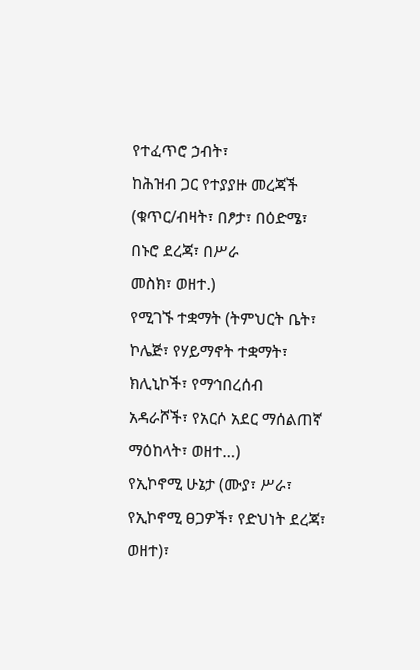የተፈጥሮ ኃብት፣
ከሕዝብ ጋር የተያያዙ መረጃች (ቁጥር/ብዛት፣ በፆታ፣ በዕድሜ፣ በኑሮ ደረጃ፣ በሥራ
መስክ፣ ወዘተ.)
የሚገኙ ተቋማት (ትምህርት ቤት፣ ኮሌጅ፣ የሃይማኖት ተቋማት፣ ክሊኒኮች፣ የማኅበረሰብ
አዳራሾች፣ የአርሶ አደር ማሰልጠኛ ማዕከላት፣ ወዘተ…)
የኢኮኖሚ ሁኔታ (ሙያ፣ ሥራ፣ የኢኮኖሚ ፀጋዎች፣ የድህነት ደረጃ፣ ወዘተ)፣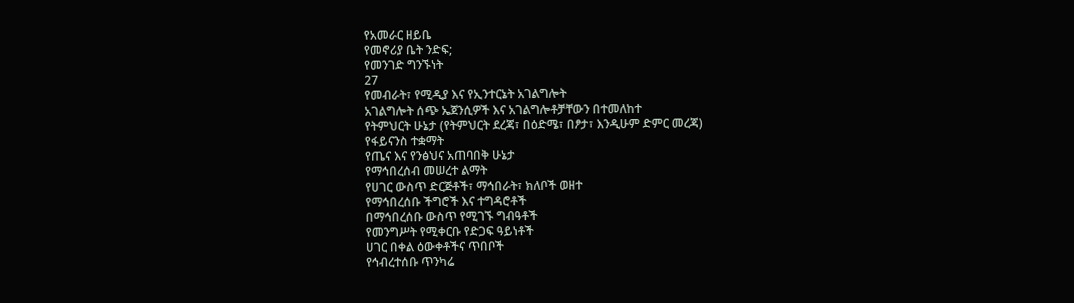የአመራር ዘይቤ
የመኖሪያ ቤት ንድፍ;
የመንገድ ግንኙነት
27
የመብራት፣ የሚዲያ እና የኢንተርኔት አገልግሎት
አገልግሎት ሰጭ ኤጀንሲዎች እና አገልግሎቶቻቸውን በተመለከተ
የትምህርት ሁኔታ (የትምህርት ደረጃ፣ በዕድሜ፣ በፆታ፣ እንዲሁም ድምር መረጃ)
የፋይናንስ ተቋማት
የጤና እና የንፅህና አጠባበቅ ሁኔታ
የማኅበረሰብ መሠረተ ልማት
የሀገር ውስጥ ድርጅቶች፣ ማኅበራት፣ ክለቦች ወዘተ
የማኅበረሰቡ ችግሮች እና ተግዳሮቶች
በማኅበረሰቡ ውስጥ የሚገኙ ግብዓቶች
የመንግሥት የሚቀርቡ የድጋፍ ዓይነቶች
ሀገር በቀል ዕውቀቶችና ጥበቦች
የኅብረተሰቡ ጥንካሬ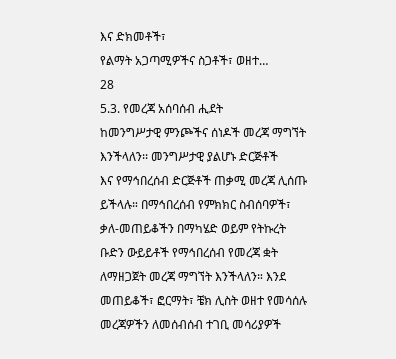እና ድክመቶች፣
የልማት አጋጣሚዎችና ስጋቶች፣ ወዘተ…
28
5.3. የመረጃ አሰባሰብ ሒደት
ከመንግሥታዊ ምንጮችና ሰነዶች መረጃ ማግኘት እንችላለን፡፡ መንግሥታዊ ያልሆኑ ድርጅቶች
እና የማኅበረሰብ ድርጅቶች ጠቃሚ መረጃ ሊሰጡ ይችላሉ። በማኅበረሰብ የምክክር ስብሰባዎች፣
ቃለ-መጠይቆችን በማካሄድ ወይም የትኩረት ቡድን ውይይቶች የማኅበረሰብ የመረጃ ቋት
ለማዘጋጀት መረጃ ማግኘት እንችላለን። እንደ መጠይቆች፣ ፎርማት፣ ቼክ ሊስት ወዘተ የመሳሰሉ
መረጃዎችን ለመሰብሰብ ተገቢ መሳሪያዎች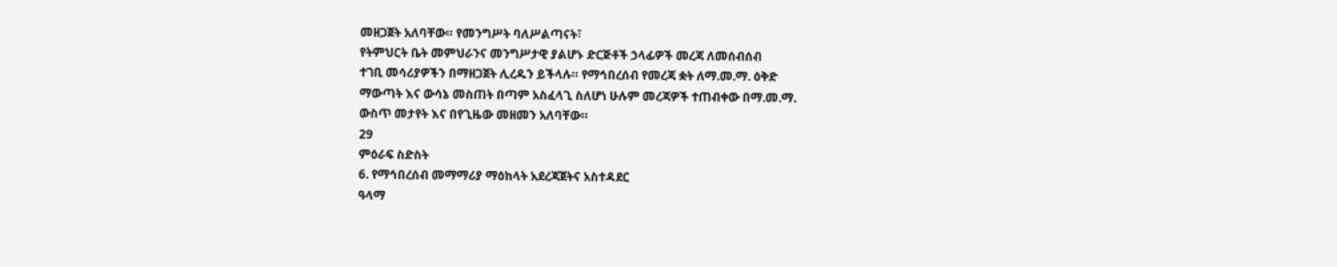መዘጋጀት አለባቸው። የመንግሥት ባለሥልጣናት፣
የትምህርት ቤት መምህራንና መንግሥታዊ ያልሆኑ ድርጅቶች ኃላፊዎች መረጃ ለመሰብሰብ
ተገቢ መሳሪያዎችን በማዘጋጀት ሊረዱን ይችላሉ። የማኅበረሰብ የመረጃ ቋት ለማ.መ.ማ. ዕቅድ
ማውጣት እና ውሳኔ መስጠት በጣም አስፈላጊ ስለሆነ ሁሉም መረጃዎች ተጠብቀው በማ.መ.ማ.
ውስጥ መታየት እና በየጊዜው መዘመን አለባቸው።
29
ምዕራፍ ስድስት
6. የማኅበረሰብ መማማሪያ ማዕከላት አደረጃጀትና አስተዳደር
ዓላማ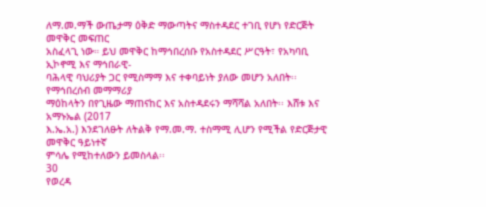ለማ.መ.ማች ውጤታማ ዕቅድ ማውጣትና ማስተዳደር ተገቢ የሆነ የድርጅት መዋቅር መፍጠር
አስፈላጊ ነው። ይህ መዋቅር ከማኅበረሰቡ የአስተዳደር ሥርዓት፣ የአካባቢ ኢኮኖሚ እና ማኅበራዊ-
ባሕላዊ ባህሪያት ጋር የሚስማማ እና ተቀባይነት ያለው መሆን አለበት፡፡ የማኅበረሰብ መማማሪያ
ማዕከላትን በየጊዜው ማጠናከር እና አስተዳደሩን ማሻሻል አለበት፡፡ እሸቱ እና አማኑኤል (2017
እ.ኤ.አ.) እንደገለፁት ለትልቅ የማ.መ.ማ. ተስማሚ ሊሆን የሚችል የድርጅታዊ መዋቅር ዓይነተኛ
ምሳሌ የሚከተለውን ይመስላል፡፡
30
የወረዳ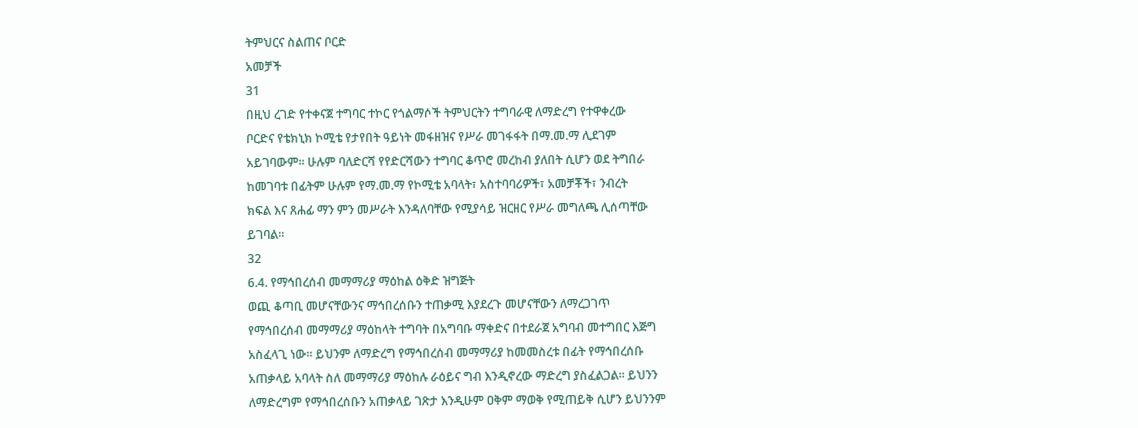ትምህርና ስልጠና ቦርድ
አመቻች
31
በዚህ ረገድ የተቀናጀ ተግባር ተኮር የጎልማሶች ትምህርትን ተግባራዊ ለማድረግ የተዋቀረው
ቦርድና የቴክኒክ ኮሚቴ የታየበት ዓይነት መፋዘዝና የሥራ መገፋፋት በማ.መ.ማ ሊደገም
አይገባውም፡፡ ሁሉም ባለድርሻ የየድርሻውን ተግባር ቆጥሮ መረከብ ያለበት ሲሆን ወደ ትግበራ
ከመገባቱ በፊትም ሁሉም የማ.መ.ማ የኮሚቴ አባላት፣ አስተባባሪዎች፣ አመቻቾች፣ ንብረት
ክፍል እና ጸሐፊ ማን ምን መሥራት እንዳለባቸው የሚያሳይ ዝርዘር የሥራ መግለጫ ሊሰጣቸው
ይገባል፡፡
32
6.4. የማኅበረሰብ መማማሪያ ማዕከል ዕቅድ ዝግጅት
ወጪ ቆጣቢ መሆናቸውንና ማኅበረሰቡን ተጠቃሚ እያደረጉ መሆናቸውን ለማረጋገጥ
የማኅበረሰብ መማማሪያ ማዕከላት ተግባት በአግባቡ ማቀድና በተደራጀ አግባብ መተግበር እጅግ
አስፈላጊ ነው፡፡ ይህንም ለማድረግ የማኅበረሰብ መማማሪያ ከመመስረቱ በፊት የማኅበረሰቡ
አጠቃላይ አባላት ስለ መማማሪያ ማዕከሉ ራዕይና ግብ እንዲኖረው ማድረግ ያስፈልጋል፡፡ ይህንን
ለማድረግም የማኅበረሰቡን አጠቃላይ ገጽታ እንዲሁም ዐቅም ማወቅ የሚጠይቅ ሲሆን ይህንንም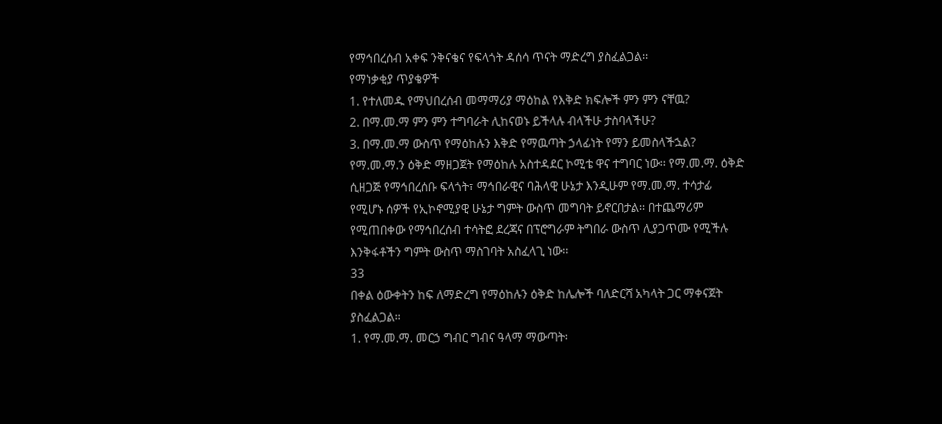የማኅበረሰብ አቀፍ ንቅናቄና የፍላጎት ዳሰሳ ጥናት ማድረግ ያስፈልጋል፡፡
የማነቃቂያ ጥያቄዎች
1. የተለመዱ የማህበረሰብ መማማሪያ ማዕከል የእቅድ ክፍሎች ምን ምን ናቸዉ?
2. በማ.መ.ማ ምን ምን ተግባራት ሊከናወኑ ይችላሉ ብላችሁ ታስባላችሁ?
3. በማ.መ.ማ ውስጥ የማዕከሉን እቅድ የማዉጣት ኃላፊነት የማን ይመስላችኋል?
የማ.መ.ማ.ን ዕቅድ ማዘጋጀት የማዕከሉ አስተዳደር ኮሚቴ ዋና ተግባር ነው፡፡ የማ.መ.ማ. ዕቅድ
ሲዘጋጅ የማኅበረሰቡ ፍላጎት፣ ማኅበራዊና ባሕላዊ ሁኔታ እንዲሁም የማ.መ.ማ. ተሳታፊ
የሚሆኑ ሰዎች የኢኮኖሚያዊ ሁኔታ ግምት ውስጥ መግባት ይኖርበታል፡፡ በተጨማሪም
የሚጠበቀው የማኅበረሰብ ተሳትፎ ደረጃና በፕሮግራም ትግበራ ውስጥ ሊያጋጥሙ የሚችሉ
እንቅፋቶችን ግምት ውስጥ ማስገባት አስፈላጊ ነው፡፡
33
በቀል ዕውቀትን ከፍ ለማድረግ የማዕከሉን ዕቅድ ከሌሎች ባለድርሻ አካላት ጋር ማቀናጀት
ያስፈልጋል።
1. የማ.መ.ማ. መርኃ ግብር ግብና ዓላማ ማውጣት፡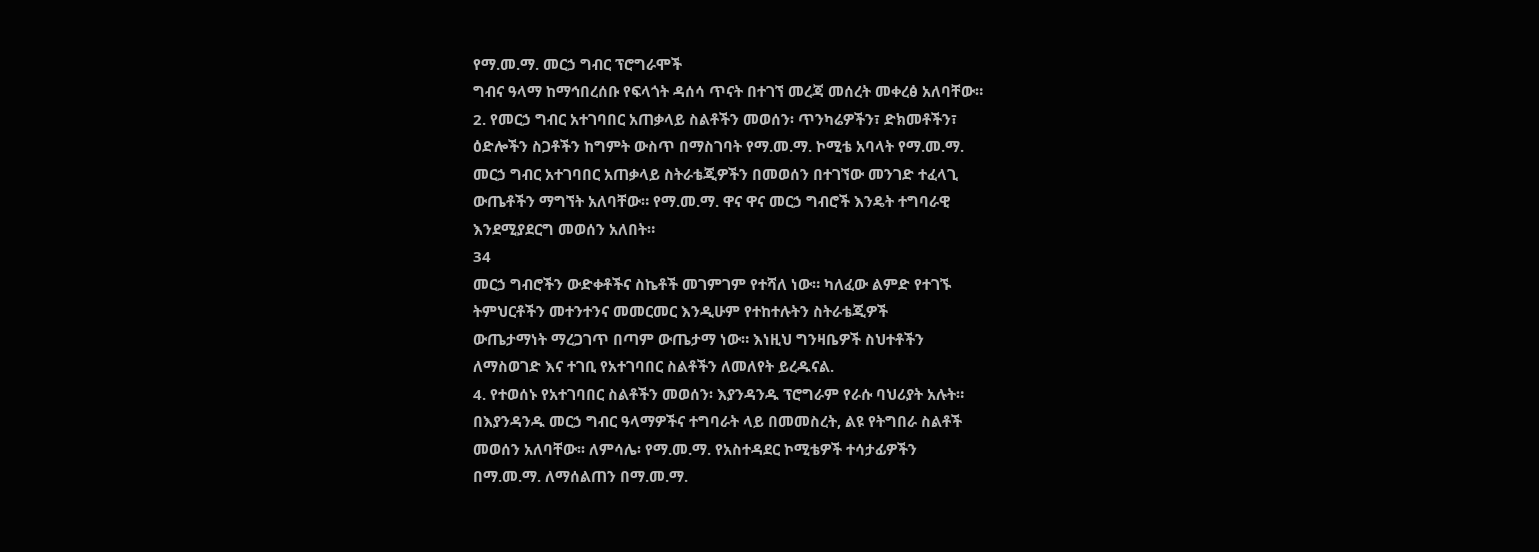የማ.መ.ማ. መርኃ ግብር ፕሮግራሞች
ግብና ዓላማ ከማኅበረሰቡ የፍላጎት ዳሰሳ ጥናት በተገኘ መረጃ መሰረት መቀረፅ አለባቸው።
2. የመርኃ ግብር አተገባበር አጠቃላይ ስልቶችን መወሰን፡ ጥንካሬዎችን፣ ድክመቶችን፣
ዕድሎችን ስጋቶችን ከግምት ውስጥ በማስገባት የማ.መ.ማ. ኮሚቴ አባላት የማ.መ.ማ.
መርኃ ግብር አተገባበር አጠቃላይ ስትራቴጂዎችን በመወሰን በተገኘው መንገድ ተፈላጊ
ውጤቶችን ማግኘት አለባቸው። የማ.መ.ማ. ዋና ዋና መርኃ ግብሮች እንዴት ተግባራዊ
እንደሚያደርግ መወሰን አለበት።
34
መርኃ ግብሮችን ውድቀቶችና ስኬቶች መገምገም የተሻለ ነው። ካለፈው ልምድ የተገኙ
ትምህርቶችን መተንተንና መመርመር እንዲሁም የተከተሉትን ስትራቴጂዎች
ውጤታማነት ማረጋገጥ በጣም ውጤታማ ነው። እነዚህ ግንዛቤዎች ስህተቶችን
ለማስወገድ እና ተገቢ የአተገባበር ስልቶችን ለመለየት ይረዱናል.
4. የተወሰኑ የአተገባበር ስልቶችን መወሰን፡ እያንዳንዱ ፕሮግራም የራሱ ባህሪያት አሉት።
በእያንዳንዱ መርኃ ግብር ዓላማዎችና ተግባራት ላይ በመመስረት, ልዩ የትግበራ ስልቶች
መወሰን አለባቸው፡፡ ለምሳሌ፡ የማ.መ.ማ. የአስተዳደር ኮሚቴዎች ተሳታፊዎችን
በማ.መ.ማ. ለማሰልጠን በማ.መ.ማ.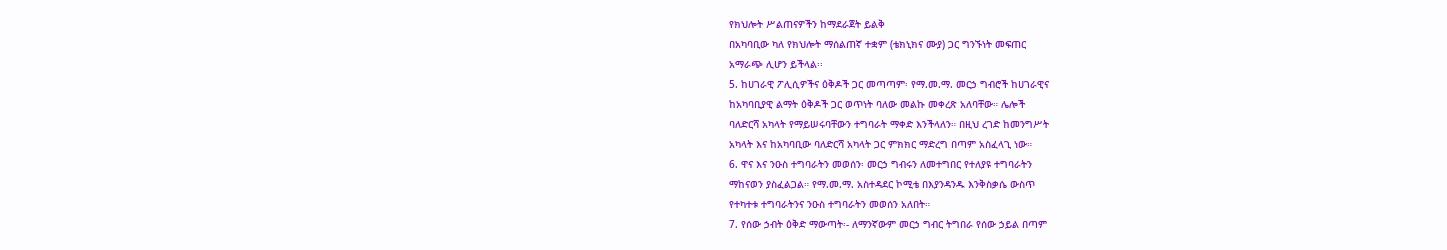የክህሎት ሥልጠናዎችን ከማደራጀት ይልቅ
በአካባቢው ካለ የክህሎት ማሰልጠኛ ተቋም (ቴክኒክና ሙያ) ጋር ግንኙነት መፍጠር
አማራጭ ሊሆን ይችላል፡፡
5. ከሀገራዊ ፖሊሲዎችና ዕቅዶች ጋር መጣጣም፡ የማ.መ.ማ. መርኃ ግብሮች ከሀገራዊና
ከአካባቢያዊ ልማት ዕቅዶች ጋር ወጥነት ባለው መልኩ መቀረጽ አለባቸው። ሌሎች
ባለድርሻ አካላት የማይሠሩባቸውን ተግባራት ማቀድ እንችላለን። በዚህ ረገድ ከመንግሥት
አካላት እና ከአካባቢው ባለድርሻ አካላት ጋር ምክክር ማድረግ በጣም አስፈላጊ ነው።
6. ዋና እና ንዑስ ተግባራትን መወሰን፡ መርኃ ግብሩን ለመተግበር የተለያዩ ተግባራትን
ማከናወን ያስፈልጋል። የማ.መ.ማ. አስተዳደር ኮሚቴ በእያንዳንዱ እንቅስቃሴ ውስጥ
የተካተቱ ተግባራትንና ንዑስ ተግባራትን መወሰን አለበት።
7. የሰው ኃብት ዕቅድ ማውጣት፡- ለማንኛውም መርኃ ግብር ትግበራ የሰው ኃይል በጣም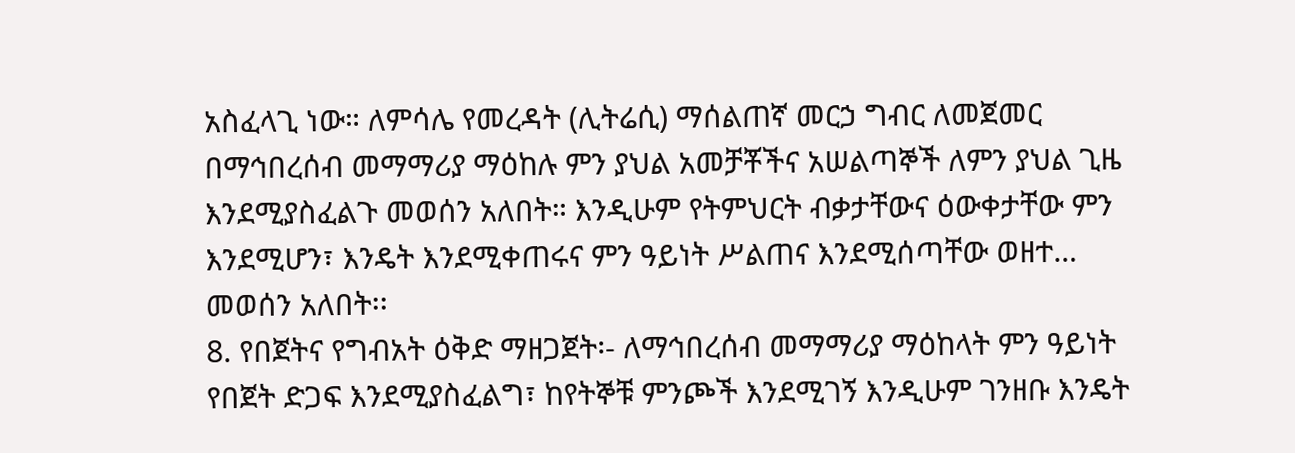አስፈላጊ ነው። ለምሳሌ የመረዳት (ሊትሬሲ) ማሰልጠኛ መርኃ ግብር ለመጀመር
በማኅበረሰብ መማማሪያ ማዕከሉ ምን ያህል አመቻቾችና አሠልጣኞች ለምን ያህል ጊዜ
እንደሚያስፈልጉ መወሰን አለበት። እንዲሁም የትምህርት ብቃታቸውና ዕውቀታቸው ምን
እንደሚሆን፣ እንዴት እንደሚቀጠሩና ምን ዓይነት ሥልጠና እንደሚሰጣቸው ወዘተ…
መወሰን አለበት፡፡
8. የበጀትና የግብአት ዕቅድ ማዘጋጀት፡- ለማኅበረሰብ መማማሪያ ማዕከላት ምን ዓይነት
የበጀት ድጋፍ እንደሚያስፈልግ፣ ከየትኞቹ ምንጮች እንደሚገኝ እንዲሁም ገንዘቡ እንዴት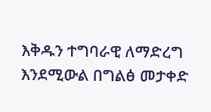እቅዱን ተግባራዊ ለማድረግ እንደሚውል በግልፅ መታቀድ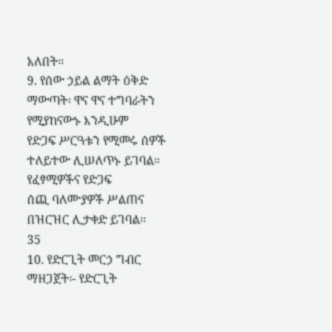አለበት።
9. የሰው ኃይል ልማት ዕቅድ ማውጣት፡ ዋና ዋና ተግባራትን የሚያከናውኑ እንዲሁም
የድጋፍ ሥርዓቱን የሚመሩ ሰዎች ተለይተው ሊሠለጥኑ ይገባል። የፈፃሚዎችና የድጋፍ
ሰጪ ባለሙያዎች ሥልጠና በዝርዝር ሊታቀድ ይገባል፡፡
35
10. የድርጊት መርኃ ግብር ማዘጋጀት፡- የድርጊት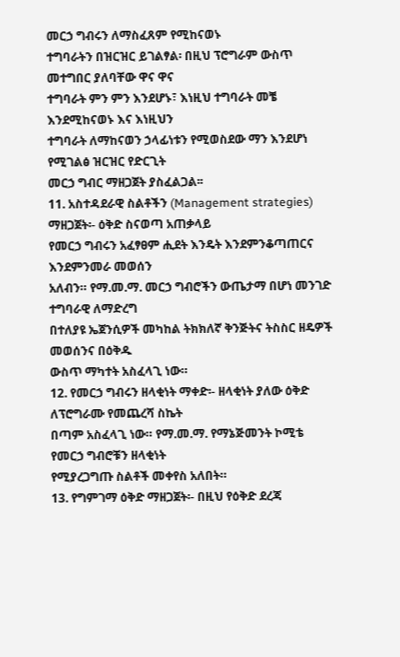መርኃ ግብሩን ለማስፈጸም የሚከናወኑ
ተግባራትን በዝርዝር ይገልፃል፡ በዚህ ፕሮግራም ውስጥ መተግበር ያለባቸው ዋና ዋና
ተግባራት ምን ምን እንደሆኑ፣ እነዚህ ተግባራት መቼ እንደሚከናወኑ እና እነዚህን
ተግባራት ለማከናወን ኃላፊነቱን የሚወስደው ማን እንደሆነ የሚገልፅ ዝርዝር የድርጊት
መርኃ ግብር ማዘጋጀት ያስፈልጋል፡፡
11. አስተዳደራዊ ስልቶችን (Management strategies) ማዘጋጀት፡- ዕቅድ ስናወጣ አጠቃላይ
የመርኃ ግብሩን አፈፃፀም ሒደት እንዴት እንደምንቆጣጠርና እንደምንመራ መወሰን
አለብን። የማ.መ.ማ. መርኃ ግብሮችን ውጤታማ በሆነ መንገድ ተግባራዊ ለማድረግ
በተለያዩ ኤጀንሲዎች መካከል ትክክለኛ ቅንጅትና ትስስር ዘዴዎች መወሰንና በዕቅዱ
ውስጥ ማካተት አስፈላጊ ነው።
12. የመርኃ ግብሩን ዘላቂነት ማቀድ፡- ዘላቂነት ያለው ዕቅድ ለፕሮግራሙ የመጨረሻ ስኬት
በጣም አስፈላጊ ነው። የማ.መ.ማ. የማኔጅመንት ኮሚቴ የመርኃ ግብሮቹን ዘላቂነት
የሚያረጋግጡ ስልቶች መቀየስ አለበት።
13. የግምገማ ዕቅድ ማዘጋጀት፡- በዚህ የዕቅድ ደረጃ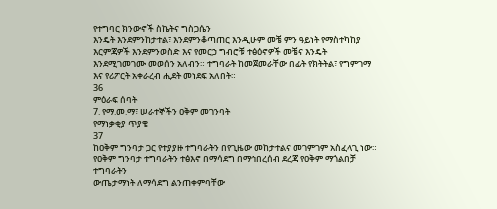የተግባር ክንውኖች ስኬትና ግስጋሴን
እንዴት እንደምንከታተል፣ እንደምንቆጣጠር እንዲሁም መቼ ምን ዓይነት የማስተካከያ
እርምጃዎች እንደምንወስድ እና የመርኃ ግብሮቹ ተፅዕኖዎች መቼና እንዴት
እንደሚገመገሙ መወሰን አለብን። ተግባራት ከመጀመራቸው በፊት የክትትል፣ የግምገማ
እና የሪፖርት አቀራረብ ሒደት መነደፍ አለበት።
36
ምዕራፍ ሰባት
7. የማ.መ.ማ፣ ሠራተኞችን ዐቅም መገንባት
የማነቃቂያ ጥያቄ
37
ከዐቅም ግንባታ ጋር የተያያዙ ተግባራትን በየጊዜው መከታተልና መገምገም አስፈላጊ ነው።
የዐቅም ግንባታ ተግባራትን ተፅእኖ በማሳደግ በማኅበረሰብ ደረጃ የዐቅም ማጎልበቻ ተግባራትን
ውጤታማነት ለማሳደግ ልንጠቀምባቸው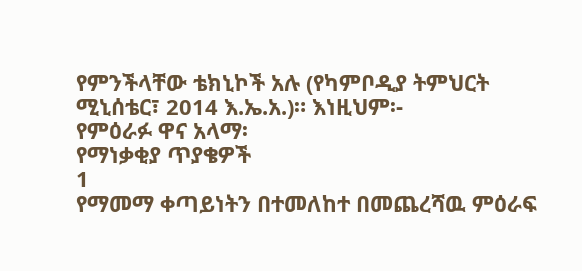የምንችላቸው ቴክኒኮች አሉ (የካምቦዲያ ትምህርት
ሚኒሰቴር፣ 2014 እ.ኤ.አ.)። እነዚህም፡-
የምዕራፉ ዋና አላማ፡
የማነቃቂያ ጥያቄዎች
1
የማመማ ቀጣይነትን በተመለከተ በመጨረሻዉ ምዕራፍ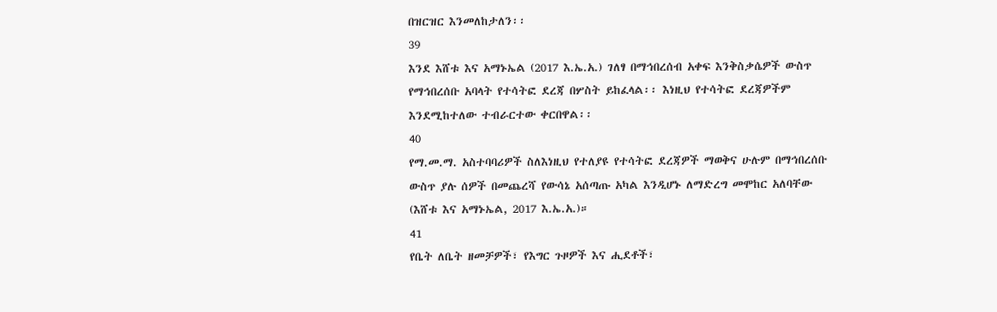በዝርዝር እንመለከታለን፡፡
39
እንደ እሸቱ እና አማኑኤል (2017 እ.ኤ.አ.) ገለፃ በማኅበረሰብ አቀፍ እንቅስቃሴዎች ውስጥ
የማኅበረሰቡ አባላት የተሳትፎ ደረጃ በሦስት ይከፈላል፡፡ እነዚህ የተሳትፎ ደረጃዎችም
እንደሚከተለው ተብራርተው ቀርበዋል፡፡
40
የማ.መ.ማ. አስተባባሪዎች ስለእነዚህ የተለያዩ የተሳትፎ ደረጃዎች ማወቅና ሁሉም በማኅበረሰቡ
ውስጥ ያሉ ሰዎች በመጨረሻ የውሳኔ አሰጣጡ አካል እንዲሆኑ ለማድረግ መሞከር አለባቸው
(እሸቱ እና አማኑኤል, 2017 እ.ኤ.አ.)።
41
የቤት ለቤት ዘመቻዎች፣ የእግር ጉዞዎች እና ሒደቶች፣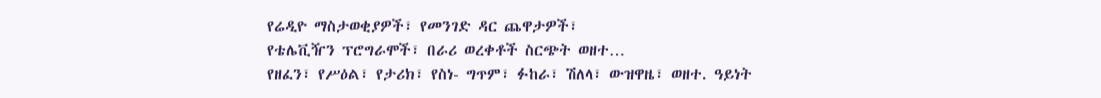የሬዲዮ ማስታወቂያዎች፣ የመንገድ ዳር ጨዋታዎች፣
የቴሌቪዥን ፕሮግራሞች፣ በራሪ ወረቀቶች ስርጭት ወዘተ…
የዘፈን፣ የሥዕል፣ የታሪክ፣ የስነ- ግጥም፣ ፉከራ፣ ሽለላ፣ ውዝዋዜ፣ ወዘተ. ዓይነት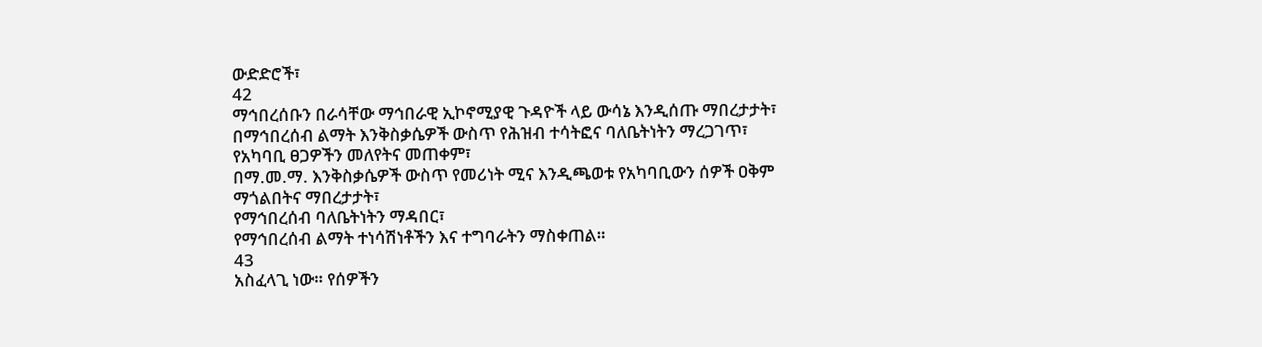ውድድሮች፣
42
ማኅበረሰቡን በራሳቸው ማኅበራዊ ኢኮኖሚያዊ ጉዳዮች ላይ ውሳኔ እንዲሰጡ ማበረታታት፣
በማኅበረሰብ ልማት እንቅስቃሴዎች ውስጥ የሕዝብ ተሳትፎና ባለቤትነትን ማረጋገጥ፣
የአካባቢ ፀጋዎችን መለየትና መጠቀም፣
በማ.መ.ማ. እንቅስቃሴዎች ውስጥ የመሪነት ሚና እንዲጫወቱ የአካባቢውን ሰዎች ዐቅም
ማጎልበትና ማበረታታት፣
የማኅበረሰብ ባለቤትነትን ማዳበር፣
የማኅበረሰብ ልማት ተነሳሽነቶችን እና ተግባራትን ማስቀጠል።
43
አስፈላጊ ነው። የሰዎችን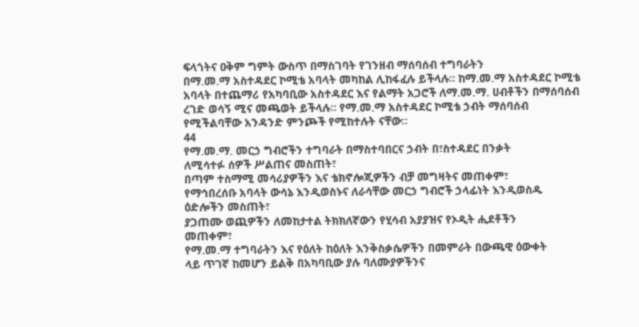ፍላጎትና ዐቅም ግምት ውስጥ በማስገባት የገንዘብ ማሰባሰብ ተግባራትን
በማ.መ.ማ አስተዳደር ኮሚቴ አባላት መካከል ሊከፋፈሉ ይችላሉ። ከማ.መ.ማ አስተዳደር ኮሚቴ
አባላት በተጨማሪ የአካባቢው አስተዳደር እና የልማት አጋሮች ለማ.መ.ማ. ሀብቶችን በማሰባሰብ
ረገድ ወሳኝ ሚና መጫወት ይችላሉ። የማ.መ.ማ አስተዳደር ኮሚቴ ኃብት ማሰባሰብ
የሚችልባቸው አንዳንድ ምንጮች የሚከተሉት ናቸው።
44
የማ.መ.ማ. መርኃ ግብሮችን ተግባራት በማስተባበርና ኃብት በ፣ስተዳደር በንቃት
ለሚሳተፉ ሰዎች ሥልጠና መስጠት፣
በጣም ተስማሚ መሳሪያዎችን እና ቴክኖሎጂዎችን ብቻ መግዛትና መጠቀም፣
የማኅበረሰቡ አባላት ውሳኔ እንዲወስኑና ለራሳቸው መርኃ ግብሮች ኃላፊነት እንዲወስዱ
ዕድሎችን መስጠት፣
ያጋጠሙ ወጪዎችን ለመከታተል ትክክለኛውን የሂሳብ አያያዝና የኦዲት ሒደቶችን
መጠቀም፣
የማ.መ.ማ ተግባራትን እና የዕለት ከዕለት እንቅስቃሴዎችን በመምራት በውጫዊ ዕውቀት
ላይ ጥገኛ ከመሆን ይልቅ በአካባቢው ያሉ ባለሙያዎችንና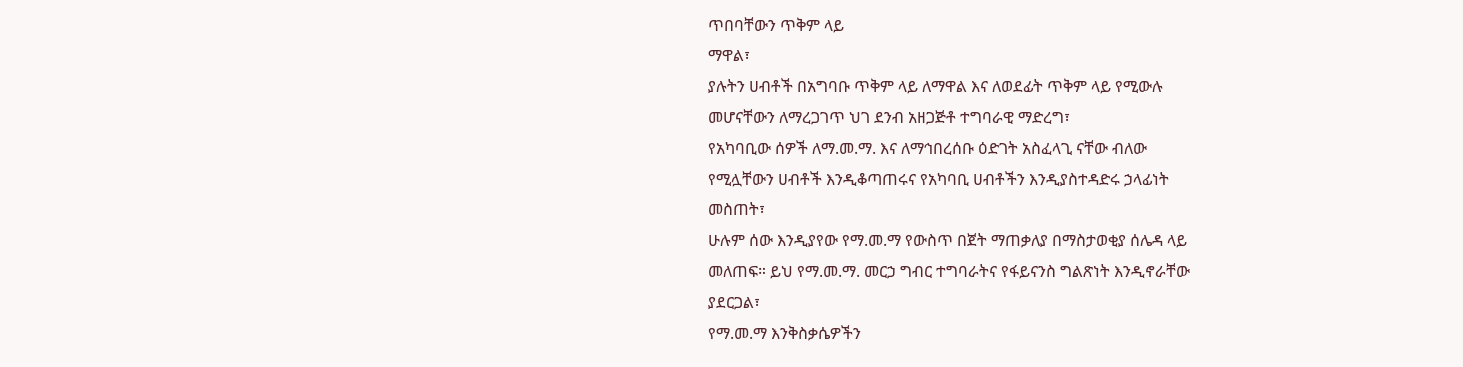ጥበባቸውን ጥቅም ላይ
ማዋል፣
ያሉትን ሀብቶች በአግባቡ ጥቅም ላይ ለማዋል እና ለወደፊት ጥቅም ላይ የሚውሉ
መሆናቸውን ለማረጋገጥ ህገ ደንብ አዘጋጅቶ ተግባራዊ ማድረግ፣
የአካባቢው ሰዎች ለማ.መ.ማ. እና ለማኅበረሰቡ ዕድገት አስፈላጊ ናቸው ብለው
የሚሏቸውን ሀብቶች እንዲቆጣጠሩና የአካባቢ ሀብቶችን እንዲያስተዳድሩ ኃላፊነት
መስጠት፣
ሁሉም ሰው እንዲያየው የማ.መ.ማ የውስጥ በጀት ማጠቃለያ በማስታወቂያ ሰሌዳ ላይ
መለጠፍ። ይህ የማ.መ.ማ. መርኃ ግብር ተግባራትና የፋይናንስ ግልጽነት እንዲኖራቸው
ያደርጋል፣
የማ.መ.ማ እንቅስቃሴዎችን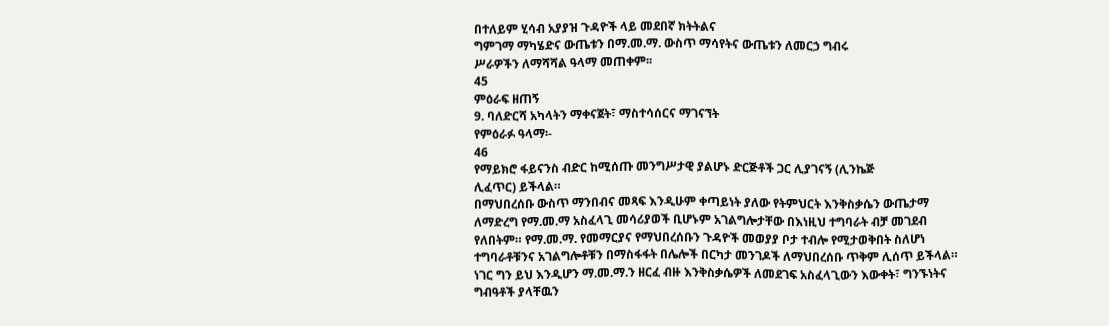በተለይም ሂሳብ አያያዝ ጉዳዮች ላይ መደበኛ ክትትልና
ግምገማ ማካሄድና ውጤቱን በማ.መ.ማ. ውስጥ ማሳየትና ውጤቱን ለመርኃ ግብሩ
ሥራዎችን ለማሻሻል ዓላማ መጠቀም፡፡
45
ምዕራፍ ዘጠኝ
9. ባለድርሻ አካላትን ማቀናጀት፣ ማስተሳሰርና ማገናኘት
የምዕራፉ ዓላማ፡-
46
የማይክሮ ፋይናንስ ብድር ከሚሰጡ መንግሥታዊ ያልሆኑ ድርጅቶች ጋር ሊያገናኝ (ሊንኬጅ
ሊፈጥር) ይችላል።
በማህበረሰቡ ውስጥ ማንበብና መጻፍ እንዲሁም ቀጣይነት ያለው የትምህርት እንቅስቃሴን ውጤታማ
ለማድረግ የማ.መ.ማ አስፈላጊ መሳሪያወች ቢሆኑም አገልግሎታቸው በእነዚህ ተግባራት ብቻ መገደብ
የለበትም። የማ.መ.ማ. የመማርያና የማህበረሰቡን ጉዳዮች መወያያ ቦታ ተብሎ የሚታወቅበት ስለሆነ
ተግባራቶቹንና አገልግሎቶቹን በማስፋፋት በሌሎች በርካታ መንገዶች ለማህበረሰቡ ጥቅም ሊሰጥ ይችላል።
ነገር ግን ይህ እንዲሆን ማ.መ.ማ.ን ዘርፈ ብዙ እንቅስቃሴዎች ለመደገፍ አስፈላጊውን እውቀት፣ ግንኙነትና
ግብዓቶች ያላቸዉን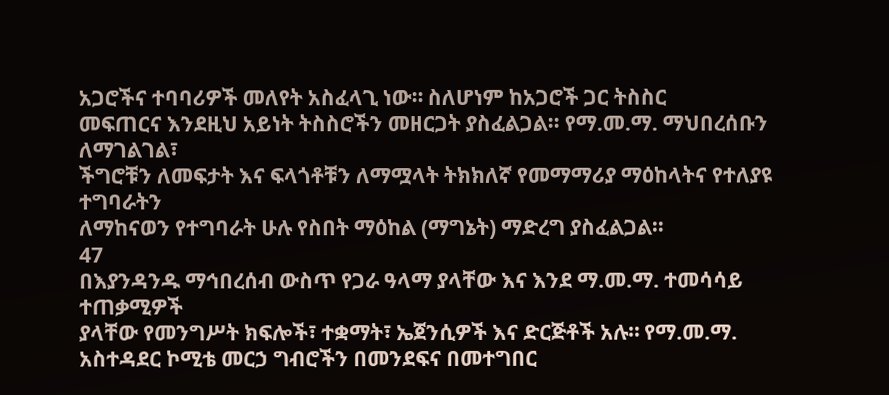አጋሮችና ተባባሪዎች መለየት አስፈላጊ ነው። ስለሆነም ከአጋሮች ጋር ትስስር
መፍጠርና እንደዚህ አይነት ትስስሮችን መዘርጋት ያስፈልጋል፡፡ የማ.መ.ማ. ማህበረሰቡን ለማገልገል፣
ችግሮቹን ለመፍታት እና ፍላጎቶቹን ለማሟላት ትክክለኛ የመማማሪያ ማዕከላትና የተለያዩ ተግባራትን
ለማከናወን የተግባራት ሁሉ የስበት ማዕከል (ማግኔት) ማድረግ ያስፈልጋል።
47
በእያንዳንዱ ማኅበረሰብ ውስጥ የጋራ ዓላማ ያላቸው እና እንደ ማ.መ.ማ. ተመሳሳይ ተጠቃሚዎች
ያላቸው የመንግሥት ክፍሎች፣ ተቋማት፣ ኤጀንሲዎች እና ድርጅቶች አሉ። የማ.መ.ማ.
አስተዳደር ኮሚቴ መርኃ ግብሮችን በመንደፍና በመተግበር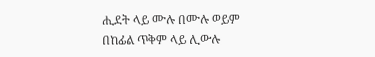ሒደት ላይ ሙሉ በሙሉ ወይም
በከፊል ጥቅም ላይ ሊውሉ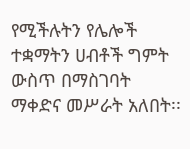የሚችሉትን የሌሎች ተቋማትን ሀብቶች ግምት ውስጥ በማስገባት
ማቀድና መሥራት አለበት፡፡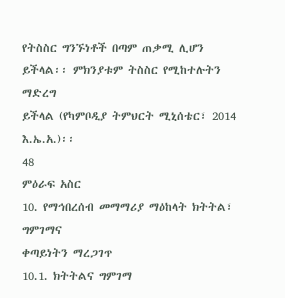የትስስር ግንኙነቶች በጣም ጠቃሚ ሊሆን ይችላል፡፡ ምክንያቱም ትስስር የሚከተሉትን ማድረግ
ይችላል (የካምቦዲያ ትምህርት ሚኒሰቴር፣ 2014 እ.ኤ.አ.)፡፡
48
ምዕራፍ አስር
10. የማኅበረሰብ መማማሪያ ማዕከላት ክትትል፣ ግምገማና
ቀጣይነትን ማረጋገጥ
10.1. ክትትልና ግምገማ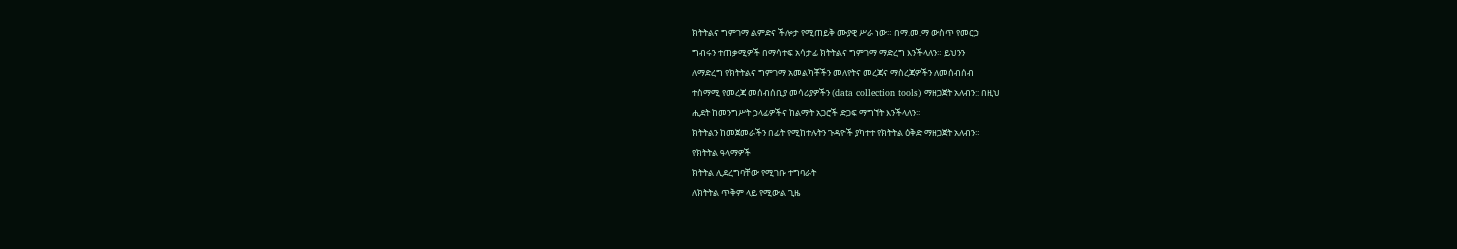ክትትልና ግምገማ ልምድና ችሎታ የሚጠይቅ ሙያዊ ሥራ ነው። በማ.መ.ማ ውስጥ የመርኃ
ግብሩን ተጠቃሚዎች በማሳተፍ አሳታፊ ክትትልና ግምገማ ማድረግ እንችላለን። ይህንን
ለማድረግ የክትትልና ግምገማ አመልካቾችን መለየትና መረጃና ማስረጃዎችን ለመሰብሰብ
ተስማሚ የመረጃ መሰብሰቢያ መሳሪያዎችን (data collection tools) ማዘጋጀት አለብን:: በዚህ
ሒደት ከመንግሥት ኃላፊዎችና ከልማት አጋሮች ድጋፍ ማግኘት እንችላለን፡፡
ክትትልን ከመጀመራችን በፊት የሚከተሉትን ጉዳዮች ያካተተ የክትትል ዕቅድ ማዘጋጀት አለብን።
የክትትል ዓላማዎች
ክትትል ሊደረግባቸው የሚገቡ ተግባራት
ለክትትል ጥቅም ላይ የሚውል ጊዜ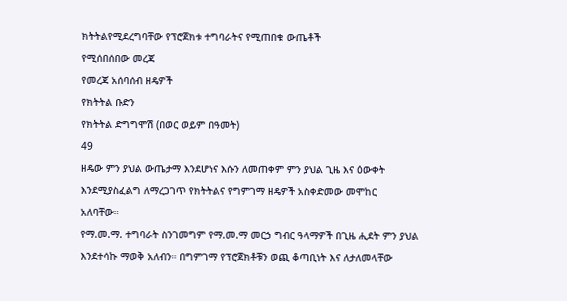ክትትልየሚደረግባቸው የፕሮጀክቱ ተግባራትና የሚጠበቁ ውጤቶች
የሚሰበሰበው መረጃ
የመረጃ አሰባሰብ ዘዴዎች
የክትትል ቡድን
የክትትል ድግግሞሽ (በወር ወይም በዓመት)
49
ዘዴው ምን ያህል ውጤታማ እንደሆነና እሱን ለመጠቀም ምን ያህል ጊዜ እና ዕውቀት
እንደሚያስፈልግ ለማረጋገጥ የክትትልና የግምገማ ዘዴዎች አስቀድመው መሞከር
አለባቸው።
የማ.መ.ማ. ተግባራት ስንገመግም የማ.መ.ማ መርኃ ግብር ዓላማዎች በጊዜ ሒደት ምን ያህል
እንደተሳኩ ማወቅ አለብን። በግምገማ የፕሮጀክቶቹን ወጪ ቆጣቢነት እና ለታለመላቸው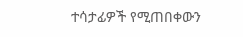ተሳታፊዎች የሚጠበቀውን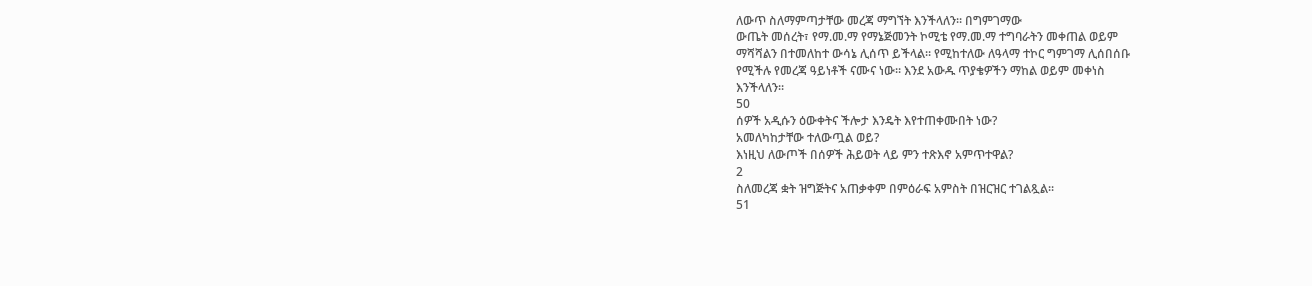ለውጥ ስለማምጣታቸው መረጃ ማግኘት እንችላለን። በግምገማው
ውጤት መሰረት፣ የማ.መ.ማ የማኔጅመንት ኮሚቴ የማ.መ.ማ ተግባራትን መቀጠል ወይም
ማሻሻልን በተመለከተ ውሳኔ ሊሰጥ ይችላል። የሚከተለው ለዓላማ ተኮር ግምገማ ሊሰበሰቡ
የሚችሉ የመረጃ ዓይነቶች ናሙና ነው። እንደ አውዱ ጥያቄዎችን ማከል ወይም መቀነስ
እንችላለን።
50
ሰዎች አዲሱን ዕውቀትና ችሎታ እንዴት እየተጠቀሙበት ነው?
አመለካከታቸው ተለውጧል ወይ?
እነዚህ ለውጦች በሰዎች ሕይወት ላይ ምን ተጽእኖ አምጥተዋል?
2
ስለመረጃ ቋት ዝግጅትና አጠቃቀም በምዕራፍ አምስት በዝርዝር ተገልጿል፡፡
51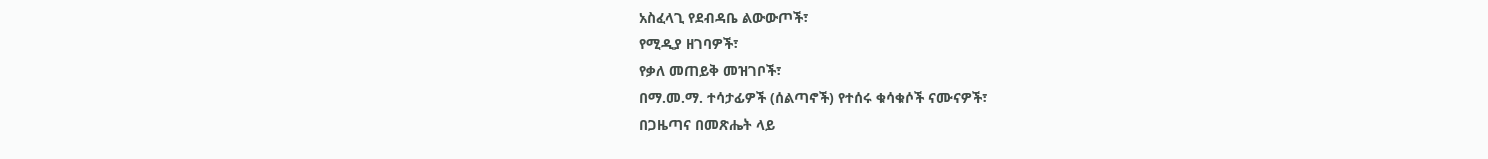አስፈላጊ የደብዳቤ ልውውጦች፣
የሚዲያ ዘገባዎች፣
የቃለ መጠይቅ መዝገቦች፣
በማ.መ.ማ. ተሳታፊዎች (ሰልጣኖች) የተሰሩ ቁሳቁሶች ናሙናዎች፣
በጋዜጣና በመጽሔት ላይ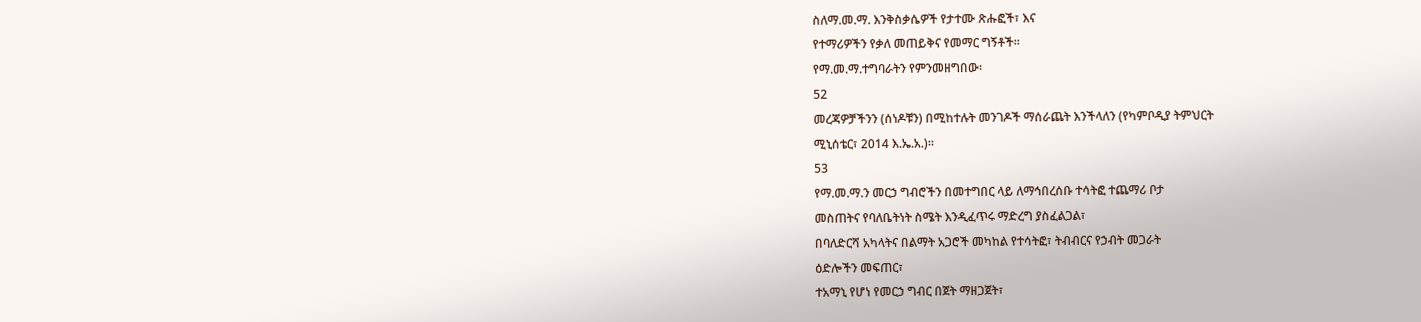ስለማ.መ.ማ. እንቅስቃሴዎች የታተሙ ጽሑፎች፣ እና
የተማሪዎችን የቃለ መጠይቅና የመማር ግኝቶች፡፡
የማ.መ.ማ.ተግባራትን የምንመዘግበው፡
52
መረጃዎቻችንን (ሰነዶቹን) በሚከተሉት መንገዶች ማሰራጨት እንችላለን (የካምቦዲያ ትምህርት
ሚኒሰቴር፣ 2014 እ.ኤ.አ.)።
53
የማ.መ.ማ.ን መርኃ ግብሮችን በመተግበር ላይ ለማኅበረሰቡ ተሳትፎ ተጨማሪ ቦታ
መስጠትና የባለቤትነት ስሜት እንዲፈጥሩ ማድረግ ያስፈልጋል፣
በባለድርሻ አካላትና በልማት አጋሮች መካከል የተሳትፎ፣ ትብብርና የኃብት መጋራት
ዕድሎችን መፍጠር፣
ተአማኒ የሆነ የመርኃ ግብር በጀት ማዘጋጀት፣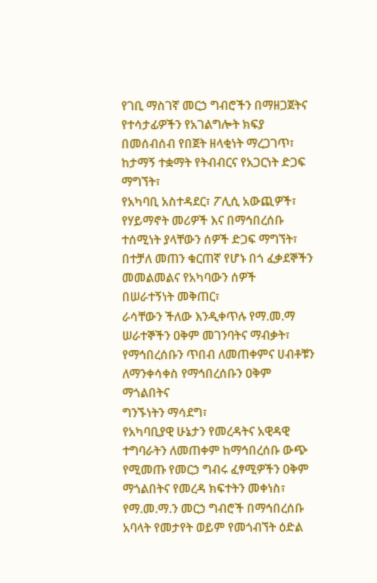የገቢ ማስገኛ መርኃ ግብሮችን በማዘጋጀትና የተሳታፊዎችን የአገልግሎት ክፍያ
በመሰብሰብ የበጀት ዘላቂነት ማረጋገጥ፣
ከታማኝ ተቋማት የትብብርና የአጋርነት ድጋፍ ማግኘት፣
የአካባቢ አስተዳደር፣ ፖሊሲ አውጪዎች፣ የሃይማኖት መሪዎች እና በማኅበረሰቡ
ተሰሚነት ያላቸውን ሰዎች ድጋፍ ማግኘት፣
በተቻለ መጠን ቁርጠኛ የሆኑ በጎ ፈቃደኞችን መመልመልና የአካባውን ሰዎች
በሠራተኝነት መቅጠር፣
ራሳቸውን ችለው እንዲቀጥሉ የማ.መ.ማ ሠራተኞችን ዐቅም መገንባትና ማብቃት፣
የማኅበረሰቡን ጥበብ ለመጠቀምና ሀብቶቹን ለማንቀሳቀስ የማኅበረሰቡን ዐቅም ማጎልበትና
ግንኙነትን ማሳደግ፣
የአካባቢያዊ ሁኔታን የመረዳትና አዊዳዊ ተግባራትን ለመጠቀም ከማኅበረሰቡ ውጭ
የሚመጡ የመርኃ ግብሩ ፈፃሚዎችን ዐቅም ማጎልበትና የመረዳ ክፍተትን መቀነስ፣
የማ.መ.ማ.ን መርኃ ግብሮች በማኅበረሰቡ አባላት የመታየት ወይም የመጎብኘት ዕድል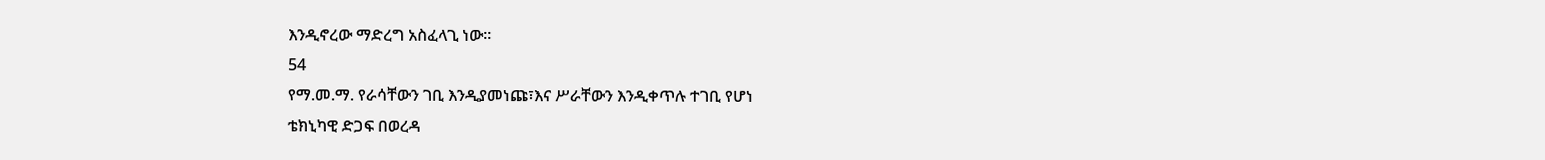እንዲኖረው ማድረግ አስፈላጊ ነው፡፡
54
የማ.መ.ማ. የራሳቸውን ገቢ እንዲያመነጩ፣እና ሥራቸውን እንዲቀጥሉ ተገቢ የሆነ
ቴክኒካዊ ድጋፍ በወረዳ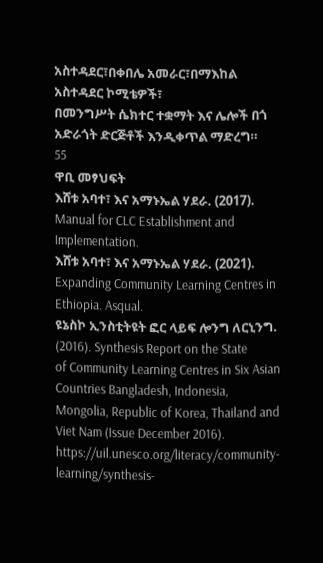አስተዳደር፣በቀበሌ አመራር፣በማእከል አስተዳደር ኮሚቴዎች፣
በመንግሥት ሴክተር ተቋማት እና ሌሎች በጎ አድራጎት ድርጅቶች እንዲቀጥል ማድረግ።
55
ዋቢ መፃህፍት
እሸቱ አባተ፣ እና አማኑኤል ሃደራ. (2017). Manual for CLC Establishment and
Implementation.
እሸቱ አባተ፣ እና አማኑኤል ሃደራ. (2021). Expanding Community Learning Centres in
Ethiopia. Asqual.
ዩኔስኮ ኢንስቲትዩት ፎር ላይፍ ሎንግ ለርኒንግ. (2016). Synthesis Report on the State
of Community Learning Centres in Six Asian Countries Bangladesh, Indonesia,
Mongolia, Republic of Korea, Thailand and Viet Nam (Issue December 2016).
https://uil.unesco.org/literacy/community-learning/synthesis-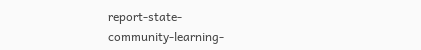report-state-
community-learning-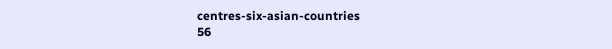centres-six-asian-countries
56